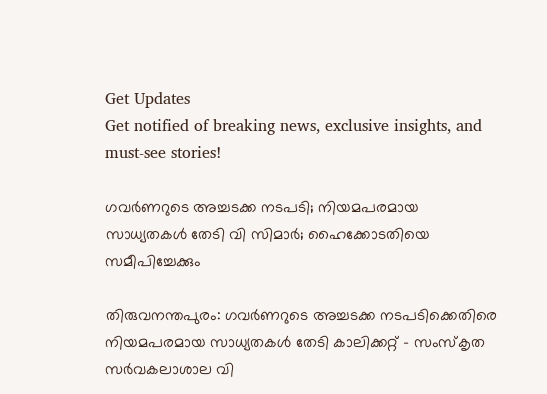Get Updates
Get notified of breaking news, exclusive insights, and must-see stories!

ഗവർണറുടെ അച്ചടക്ക നടപടി; നിയമപരമായ സാധ്യതകൾ തേടി വി സിമാർ; ഹൈക്കോടതിയെ സമീപിച്ചേക്കും

തിരുവനന്തപുരം: ഗവർണറുടെ അച്ചടക്ക നടപടിക്കെതിരെ നിയമപരമായ സാധ്യതകൾ തേടി കാലിക്കറ്റ് - സംസ്കൃത സർവകലാശാല വി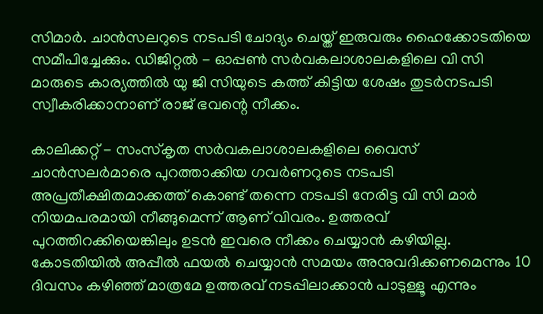സിമാർ. ചാൻസലറുടെ നടപടി ചോദ്യം ചെയ്ത് ഇരുവരും ഹൈക്കോടതിയെ സമീപിച്ചേക്കും. ഡിജിറ്റൽ - ഓപ്പൺ സർവകലാശാലകളിലെ വി സി മാരുടെ കാര്യത്തിൽ യു ജി സിയുടെ കത്ത് കിട്ടിയ ശേഷം തുടർനടപടി സ്വീകരിക്കാനാണ് രാജ് ഭവന്റെ നീക്കം.

കാലിക്കറ്റ് - സംസ്കൃത സർവകലാശാലകളിലെ വൈസ് ചാൻസലർമാരെ പുറത്താക്കിയ ഗവർണറുടെ നടപടി അപ്രതീക്ഷിതമാക്കത്ത് കൊണ്ട് തന്നെ നടപടി നേരിട്ട വി സി മാർ നിയമപരമായി നീങ്ങുമെന്ന് ആണ് വിവരം. ഉത്തരവ് പുറത്തിറക്കിയെങ്കിലും ഉടൻ ഇവരെ നീക്കം ചെയ്യാൻ കഴിയില്ല. കോടതിയിൽ അപ്പീൽ ഫയൽ ചെയ്യാൻ സമയം അനുവദിക്കണമെന്നും 10 ദിവസം കഴിഞ്ഞ് മാത്രമേ ഉത്തരവ് നടപ്പിലാക്കാൻ പാടുള്ളൂ എന്നും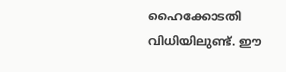ഹൈക്കോടതി വിധിയിലുണ്ട്. ഈ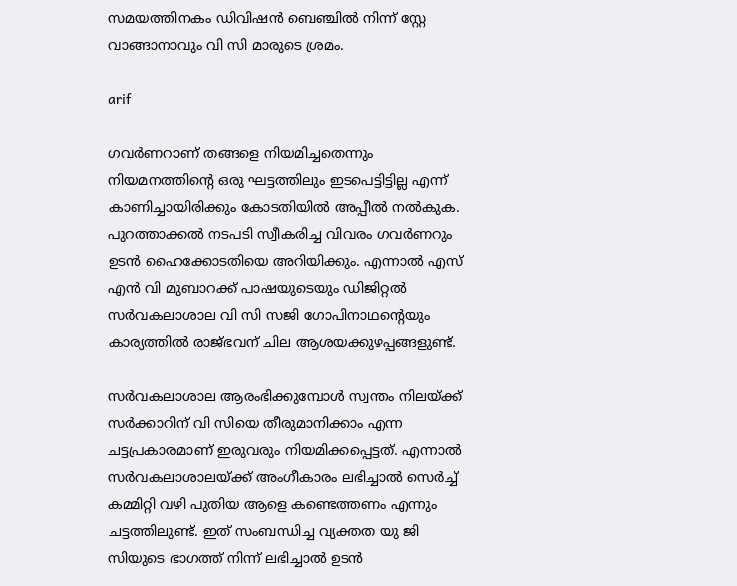സമയത്തിനകം ഡിവിഷൻ ബെഞ്ചിൽ നിന്ന് സ്റ്റേ വാങ്ങാനാവും വി സി മാരുടെ ശ്രമം.

arif

ഗവർണറാണ് തങ്ങളെ നിയമിച്ചതെന്നും നിയമനത്തിന്റെ ഒരു ഘട്ടത്തിലും ഇടപെട്ടിട്ടില്ല എന്ന് കാണിച്ചായിരിക്കും കോടതിയിൽ അപ്പീൽ നൽകുക.
പുറത്താക്കൽ നടപടി സ്വീകരിച്ച വിവരം ഗവർണറും ഉടൻ ഹൈക്കോടതിയെ അറിയിക്കും. എന്നാൽ എസ് എൻ വി മുബാറക്ക് പാഷയുടെയും ഡിജിറ്റൽ സർവകലാശാല വി സി സജി ഗോപിനാഥന്റെയും കാര്യത്തിൽ രാജ്ഭവന് ചില ആശയക്കുഴപ്പങ്ങളുണ്ട്.

സർവകലാശാല ആരംഭിക്കുമ്പോൾ സ്വന്തം നിലയ്ക്ക് സർക്കാറിന് വി സിയെ തീരുമാനിക്കാം എന്ന ചട്ടപ്രകാരമാണ് ഇരുവരും നിയമിക്കപ്പെട്ടത്. എന്നാൽ സർവകലാശാലയ്ക്ക് അംഗീകാരം ലഭിച്ചാൽ സെർച്ച് കമ്മിറ്റി വഴി പുതിയ ആളെ കണ്ടെത്തണം എന്നും ചട്ടത്തിലുണ്ട്. ഇത് സംബന്ധിച്ച വ്യക്തത യു ജി സിയുടെ ഭാഗത്ത് നിന്ന് ലഭിച്ചാൽ ഉടൻ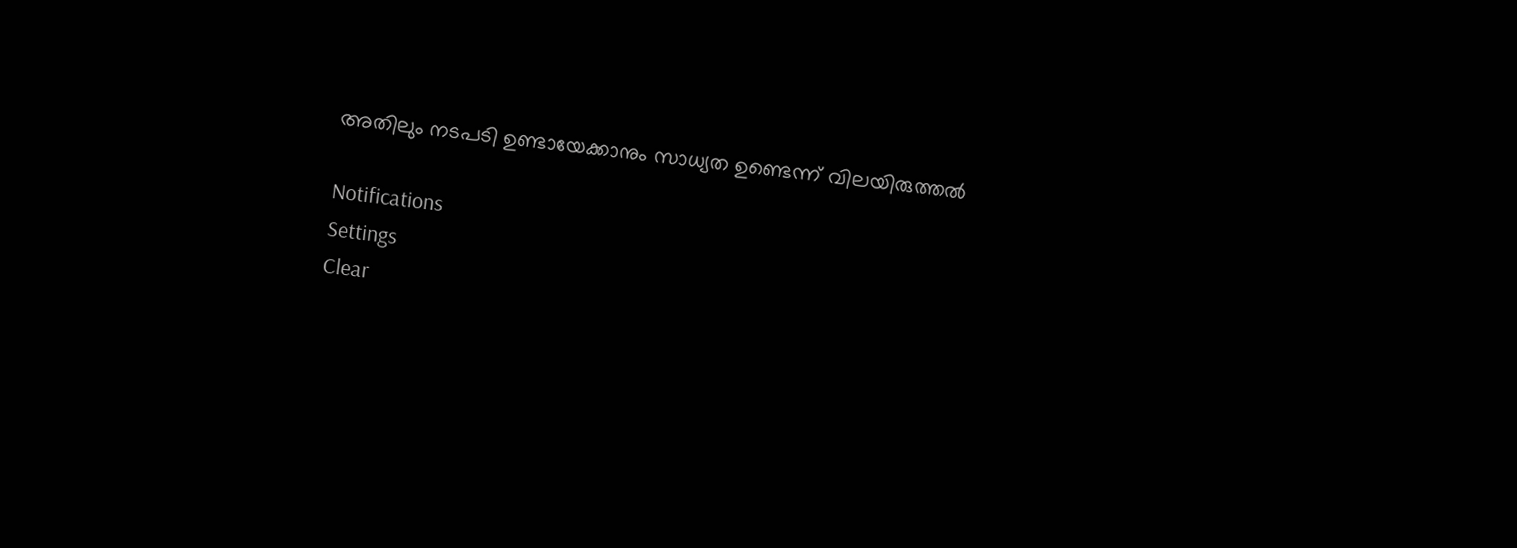അതിലും നടപടി ഉണ്ടായേക്കാനും സാധ്യത ഉണ്ടെന്ന് വിലയിരുത്തൽ

Notifications
Settings
Clear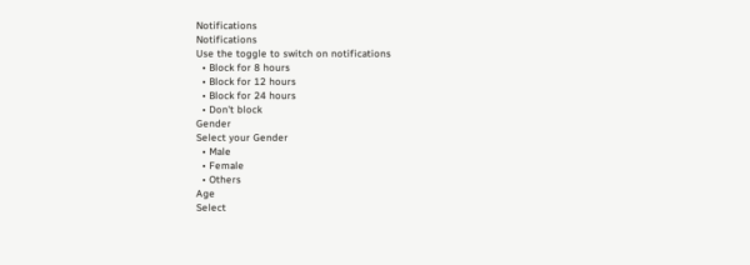Notifications
Notifications
Use the toggle to switch on notifications
  • Block for 8 hours
  • Block for 12 hours
  • Block for 24 hours
  • Don't block
Gender
Select your Gender
  • Male
  • Female
  • Others
Age
Select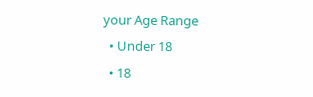your Age Range
  • Under 18
  • 18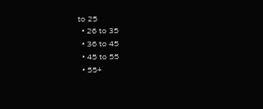to 25
  • 26 to 35
  • 36 to 45
  • 45 to 55
  • 55+